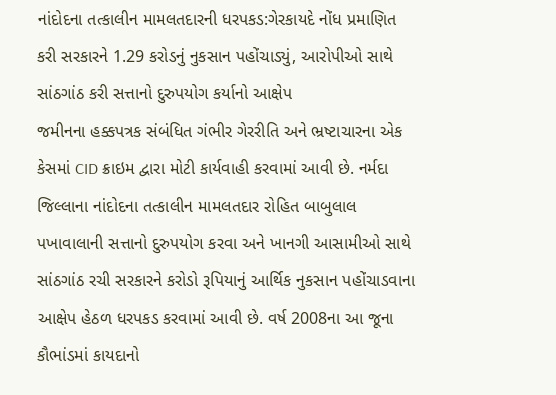નાંદોદના તત્કાલીન મામલતદારની ધરપકડ:ગેરકાયદે નોંધ પ્રમાણિત કરી સરકારને 1.29 કરોડનું નુકસાન પહોંચાડ્યું, આરોપીઓ સાથે સાંઠગાંઠ કરી સત્તાનો દુરુપયોગ કર્યાનો આક્ષેપ
જમીનના હક્કપત્રક સંબંધિત ગંભીર ગેરરીતિ અને ભ્રષ્ટાચારના એક કેસમાં CID ક્રાઇમ દ્વારા મોટી કાર્યવાહી કરવામાં આવી છે. નર્મદા જિલ્લાના નાંદોદના તત્કાલીન મામલતદાર રોહિત બાબુલાલ પખાવાલાની સત્તાનો દુરુપયોગ કરવા અને ખાનગી આસામીઓ સાથે સાંઠગાંઠ રચી સરકારને કરોડો રૂપિયાનું આર્થિક નુકસાન પહોંચાડવાના આક્ષેપ હેઠળ ધરપકડ કરવામાં આવી છે. વર્ષ 2008ના આ જૂના કૌભાંડમાં કાયદાનો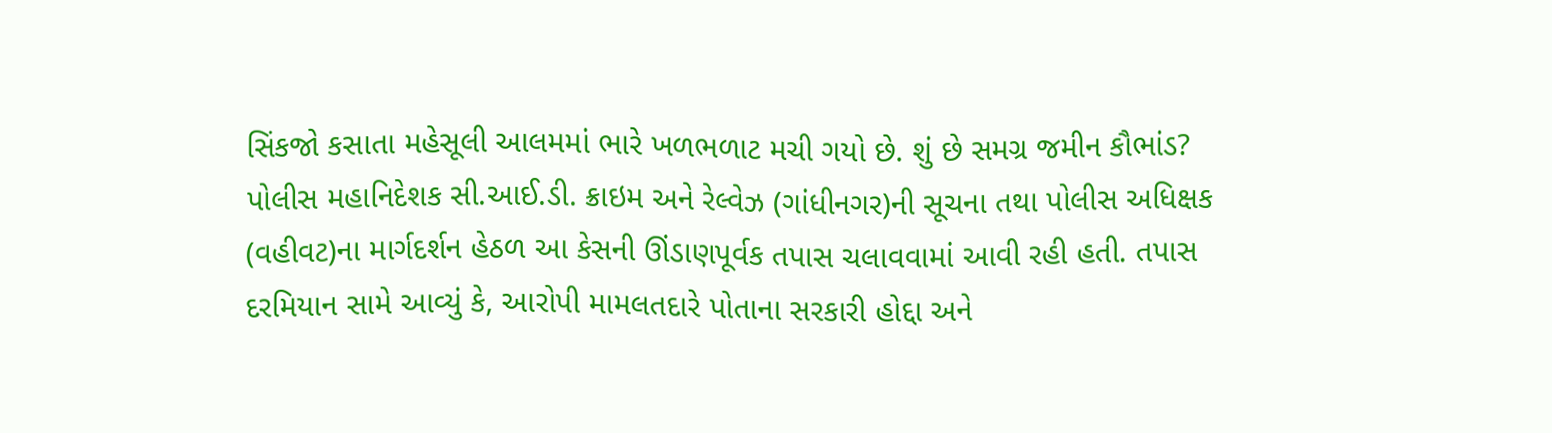સિંકજો કસાતા મહેસૂલી આલમમાં ભારે ખળભળાટ મચી ગયો છે. શું છે સમગ્ર જમીન કૌભાંડ?
પોલીસ મહાનિદેશક સી.આઈ.ડી. ક્રાઇમ અને રેલ્વેઝ (ગાંધીનગર)ની સૂચના તથા પોલીસ અધિક્ષક (વહીવટ)ના માર્ગદર્શન હેઠળ આ કેસની ઊંડાણપૂર્વક તપાસ ચલાવવામાં આવી રહી હતી. તપાસ દરમિયાન સામે આવ્યું કે, આરોપી મામલતદારે પોતાના સરકારી હોદ્દા અને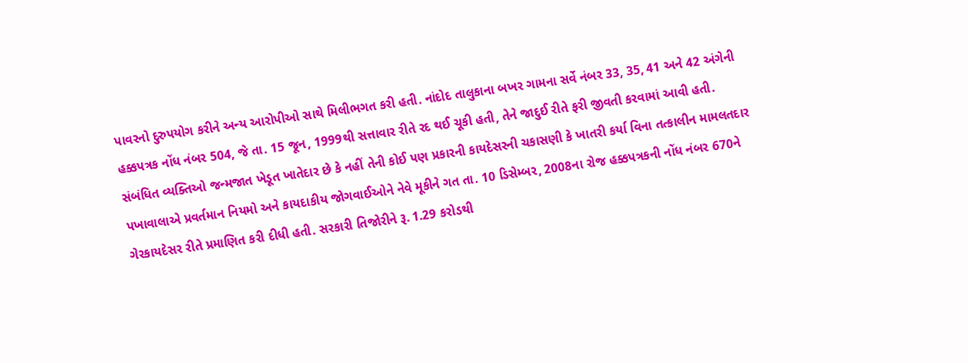પાવરનો દુરુપયોગ કરીને અન્ય આરોપીઓ સાથે મિલીભગત કરી હતી. નાંદોદ તાલુકાના બખર ગામના સર્વે નંબર 33, 35, 41 અને 42 અંગેની હક્કપત્રક નોંધ નંબર 504, જે તા. 15 જૂન, 1999થી સત્તાવાર રીતે રદ થઈ ચૂકી હતી, તેને જાદુઈ રીતે ફરી જીવતી કરવામાં આવી હતી. સંબંધિત વ્યક્તિઓ જન્મજાત ખેડૂત ખાતેદાર છે કે નહીં તેની કોઈ પણ પ્રકારની કાયદેસરની ચકાસણી કે ખાતરી કર્યા વિના તત્કાલીન મામલતદાર પખાવાલાએ પ્રવર્તમાન નિયમો અને કાયદાકીય જોગવાઈઓને નેવે મૂકીને ગત તા. 10 ડિસેમ્બર, 2008ના રોજ હક્કપત્રકની નોંધ નંબર 670ને ગેરકાયદેસર રીતે પ્રમાણિત કરી દીધી હતી. સરકારી તિજોરીને રૂ. 1.29 કરોડથી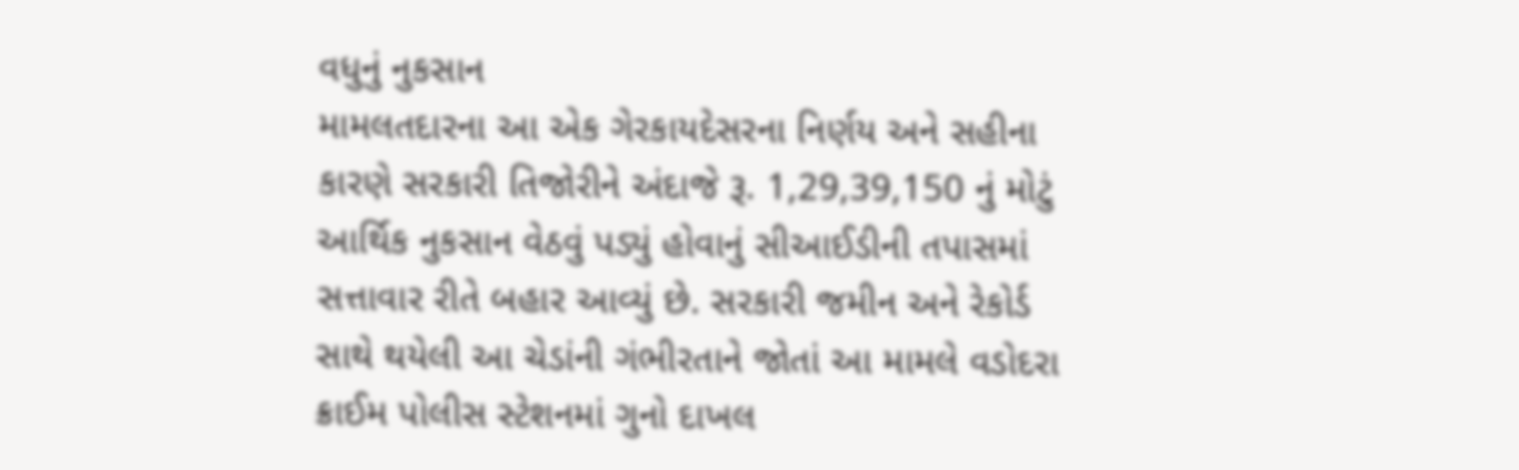વધુનું નુકસાન
મામલતદારના આ એક ગેરકાયદેસરના નિર્ણય અને સહીના કારણે સરકારી તિજોરીને અંદાજે રૂ. 1,29,39,150 નું મોટું આર્થિક નુકસાન વેઠવું પડ્યું હોવાનું સીઆઈડીની તપાસમાં સત્તાવાર રીતે બહાર આવ્યું છે. સરકારી જમીન અને રેકોર્ડ સાથે થયેલી આ ચેડાંની ગંભીરતાને જોતાં આ મામલે વડોદરા ક્રાઈમ પોલીસ સ્ટેશનમાં ગુનો દાખલ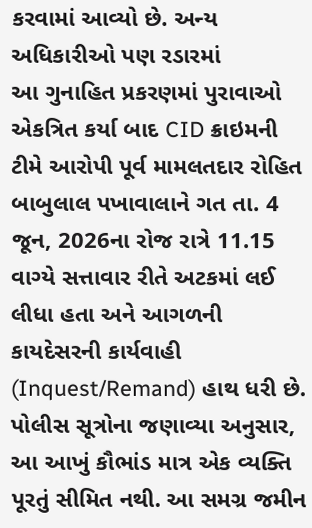કરવામાં આવ્યો છે. અન્ય અધિકારીઓ પણ રડારમાં
આ ગુનાહિત પ્રકરણમાં પુરાવાઓ એકત્રિત કર્યા બાદ CID ક્રાઇમની ટીમે આરોપી પૂર્વ મામલતદાર રોહિત બાબુલાલ પખાવાલાને ગત તા. 4 જૂન, 2026ના રોજ રાત્રે 11.15 વાગ્યે સત્તાવાર રીતે અટકમાં લઈ લીધા હતા અને આગળની કાયદેસરની કાર્યવાહી (Inquest/Remand) હાથ ધરી છે. પોલીસ સૂત્રોના જણાવ્યા અનુસાર, આ આખું કૌભાંડ માત્ર એક વ્યક્તિ પૂરતું સીમિત નથી. આ સમગ્ર જમીન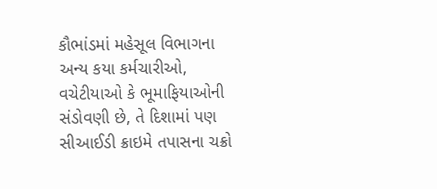કૌભાંડમાં મહેસૂલ વિભાગના અન્ય કયા કર્મચારીઓ, વચેટીયાઓ કે ભૂમાફિયાઓની સંડોવણી છે, તે દિશામાં પણ સીઆઈડી ક્રાઇમે તપાસના ચક્રો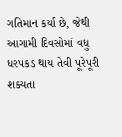ગતિમાન કર્યા છે, જેથી આગામી દિવસોમાં વધુ ધરપકડ થાય તેવી પૂરેપૂરી શક્યતા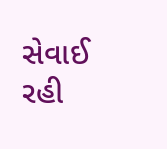સેવાઈ રહી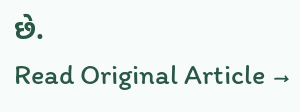છે.
Read Original Article →